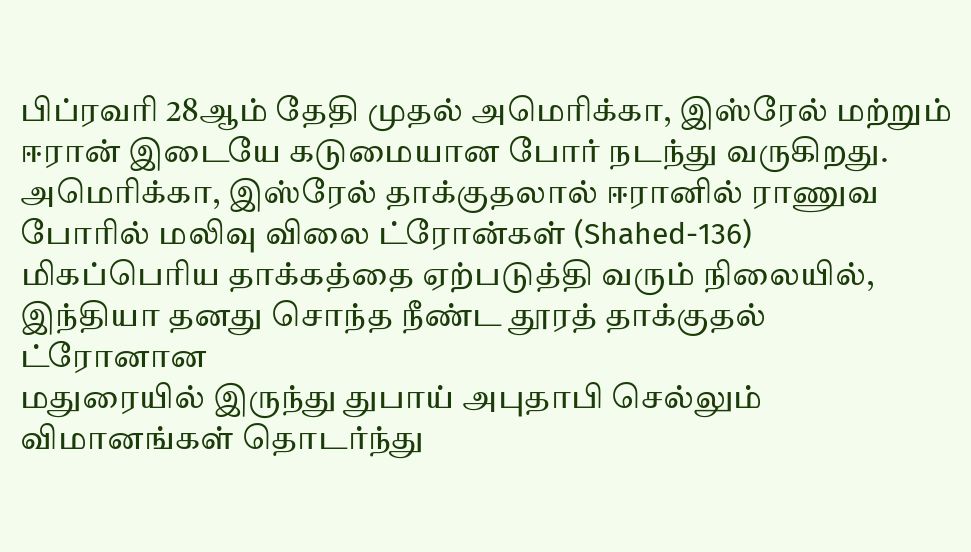பிப்ரவரி 28ஆம் தேதி முதல் அமெரிக்கா, இஸ்ரேல் மற்றும் ஈரான் இடையே கடுமையான போர் நடந்து வருகிறது. அமெரிக்கா, இஸ்ரேல் தாக்குதலால் ஈரானில் ராணுவ
போரில் மலிவு விலை ட்ரோன்கள் (Shahed-136) மிகப்பெரிய தாக்கத்தை ஏற்படுத்தி வரும் நிலையில், இந்தியா தனது சொந்த நீண்ட தூரத் தாக்குதல் ட்ரோனான
மதுரையில் இருந்து துபாய் அபுதாபி செல்லும் விமானங்கள் தொடர்ந்து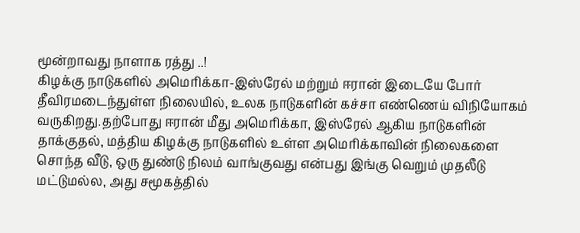மூன்றாவது நாளாக ரத்து ..!
கிழக்கு நாடுகளில் அமெரிக்கா-இஸ்ரேல் மற்றும் ஈரான் இடையே போர் தீவிரமடைந்துள்ள நிலையில், உலக நாடுகளின் கச்சா எண்ணெய் விநியோகம்
வருகிறது.தற்போது ஈரான் மீது அமெரிக்கா, இஸ்ரேல் ஆகிய நாடுகளின் தாக்குதல், மத்திய கிழக்கு நாடுகளில் உள்ள அமெரிக்காவின் நிலைகளை
சொந்த வீடு, ஒரு துண்டு நிலம் வாங்குவது என்பது இங்கு வெறும் முதலீடு மட்டுமல்ல, அது சமூகத்தில்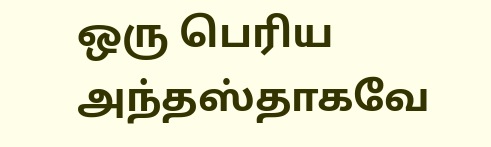ஒரு பெரிய அந்தஸ்தாகவே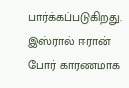பார்க்கப்படுகிறது.
இஸ்ரால் ஈரான் போர் காரணமாக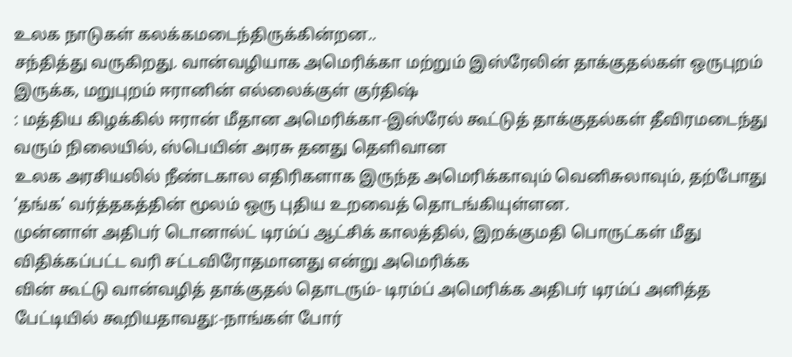உலக நாடுகள் கலக்கமடைந்திருக்கின்றன..
சந்தித்து வருகிறது. வான்வழியாக அமெரிக்கா மற்றும் இஸ்ரேலின் தாக்குதல்கள் ஒருபுறம் இருக்க, மறுபுறம் ஈரானின் எல்லைக்குள் குர்திஷ்
: மத்திய கிழக்கில் ஈரான் மீதான அமெரிக்கா-இஸ்ரேல் கூட்டுத் தாக்குதல்கள் தீவிரமடைந்து வரும் நிலையில், ஸ்பெயின் அரசு தனது தெளிவான
உலக அரசியலில் நீண்டகால எதிரிகளாக இருந்த அமெரிக்காவும் வெனிசுலாவும், தற்போது ‘தங்க’ வர்த்தகத்தின் மூலம் ஒரு புதிய உறவைத் தொடங்கியுள்ளன.
முன்னாள் அதிபர் டொனால்ட் டிரம்ப் ஆட்சிக் காலத்தில், இறக்குமதி பொருட்கள் மீது விதிக்கப்பட்ட வரி சட்டவிரோதமானது என்று அமெரிக்க
வின் கூட்டு வான்வழித் தாக்குதல் தொடரும்- டிரம்ப் அமெரிக்க அதிபர் டிரம்ப் அளித்த பேட்டியில் கூறியதாவது:-நாங்கள் போர்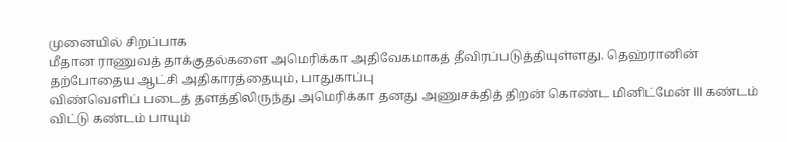முனையில் சிறப்பாக
மீதான ராணுவத் தாக்குதல்களை அமெரிக்கா அதிவேகமாகத் தீவிரப்படுத்தியுள்ளது. தெஹ்ரானின் தற்போதைய ஆட்சி அதிகாரத்தையும், பாதுகாப்பு
விண்வெளிப் படைத் தளத்திலிருந்து அமெரிக்கா தனது அணுசக்தித் திறன் கொண்ட மினிட்மேன் III கண்டம் விட்டு கண்டம் பாயும்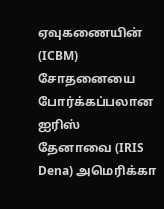ஏவுகணையின் (ICBM) சோதனையை
போர்க்கப்பலான ஐரிஸ் தேனாவை (IRIS Dena) அமெரிக்கா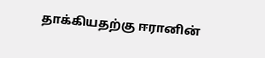தாக்கியதற்கு ஈரானின்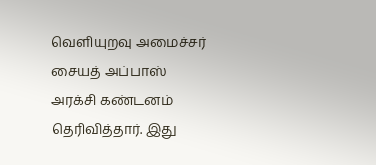வெளியுறவு அமைச்சர் சையத் அப்பாஸ் அரக்சி கண்டனம் தெரிவித்தார். இது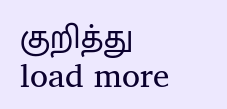குறித்து
load more